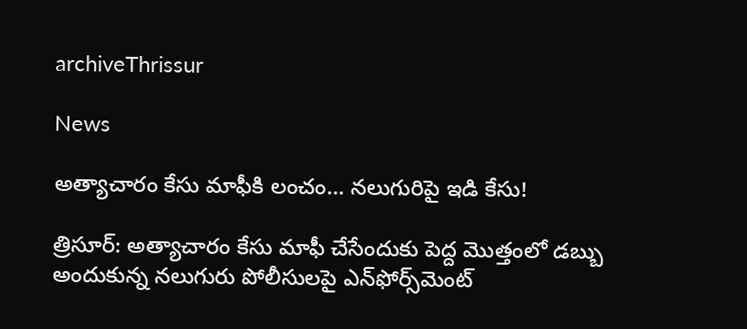archiveThrissur

News

అత్యాచారం కేసు మాఫీకి లంచం… నలుగురిపై ఇడి కేసు!

త్రిసూర్‌: అత్యాచారం కేసు మాఫీ చేసేందుకు పెద్ద మొత్తంలో డబ్బు అందుకున్న నలుగురు పోలీసులపై ఎన్‌ఫోర్స్‌మెంట్‌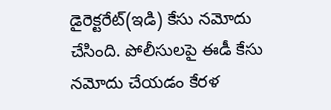డైరెక్టరేట్‌(ఇడి) కేసు నమోదు చేసింది. పోలీసులపై ఈడీ కేసు నమోదు చేయడం కేరళ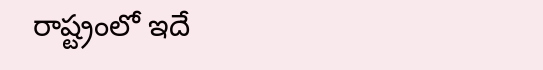రాష్ట్రంలో ఇదే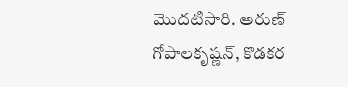మొదటిసారి. అరుణ్‌ గోపాలకృష్ణన్‌, కొడకర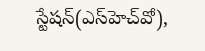స్టేషన్‌(ఎస్‌హెచ్‌వో),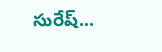సురేష్‌...